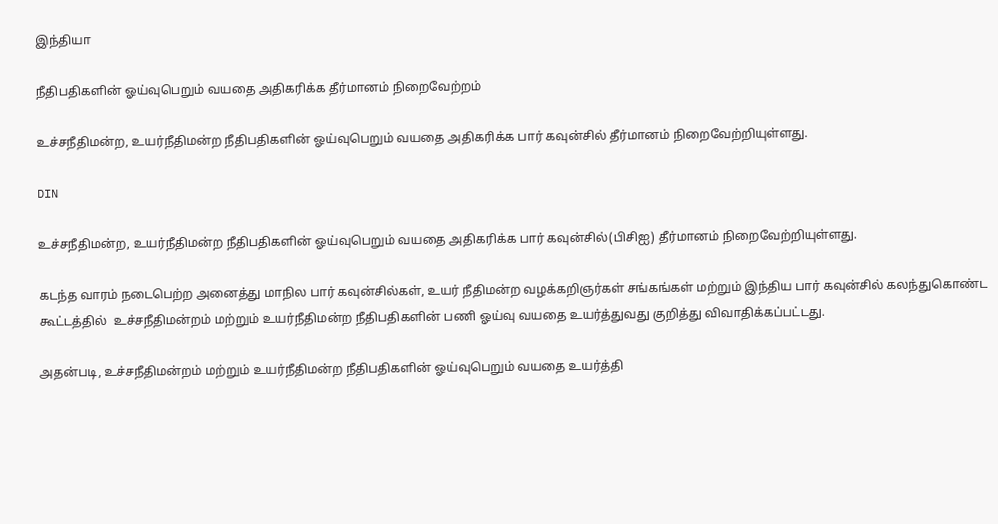இந்தியா

நீதிபதிகளின் ஓய்வுபெறும் வயதை அதிகரிக்க தீர்மானம் நிறைவேற்றம்

உச்சநீதிமன்ற, உயர்நீதிமன்ற நீதிபதிகளின் ஓய்வுபெறும் வயதை அதிகரிக்க பார் கவுன்சில் தீர்மானம் நிறைவேற்றியுள்ளது.

DIN

உச்சநீதிமன்ற, உயர்நீதிமன்ற நீதிபதிகளின் ஓய்வுபெறும் வயதை அதிகரிக்க பார் கவுன்சில்(பிசிஐ) தீர்மானம் நிறைவேற்றியுள்ளது.

கடந்த வாரம் நடைபெற்ற அனைத்து மாநில பார் கவுன்சில்கள், உயர் நீதிமன்ற வழக்கறிஞர்கள் சங்கங்கள் மற்றும் இந்திய பார் கவுன்சில் கலந்துகொண்ட கூட்டத்தில்  உச்சநீதிமன்றம் மற்றும் உயர்நீதிமன்ற நீதிபதிகளின் பணி ஓய்வு வயதை உயர்த்துவது குறித்து விவாதிக்கப்பட்டது.

அதன்படி, உச்சநீதிமன்றம் மற்றும் உயர்நீதிமன்ற நீதிபதிகளின் ஓய்வுபெறும் வயதை உயர்த்தி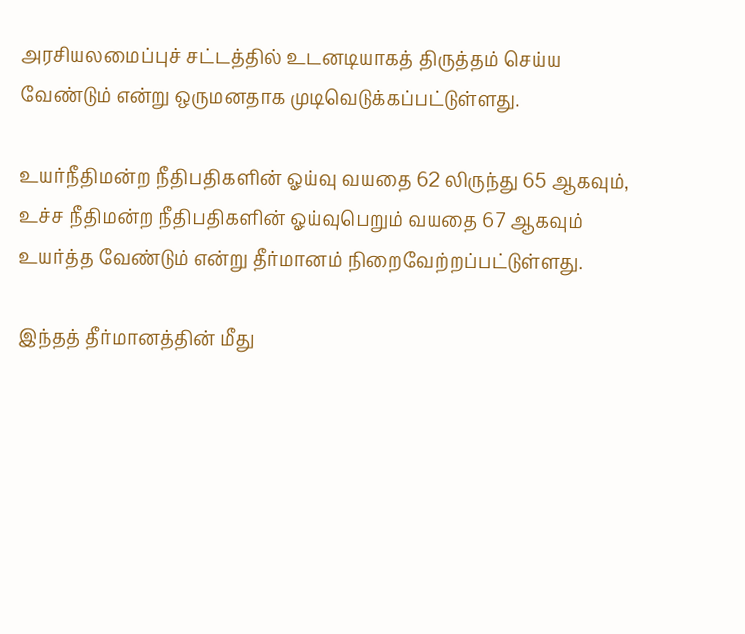அரசியலமைப்புச் சட்டத்தில் உடனடியாகத் திருத்தம் செய்ய வேண்டும் என்று ஒருமனதாக முடிவெடுக்கப்பட்டுள்ளது.

உயர்நீதிமன்ற நீதிபதிகளின் ஓய்வு வயதை 62 லிருந்து 65 ஆகவும், உச்ச நீதிமன்ற நீதிபதிகளின் ஓய்வுபெறும் வயதை 67 ஆகவும் உயர்த்த வேண்டும் என்று தீர்மானம் நிறைவேற்றப்பட்டுள்ளது.

இந்தத் தீர்மானத்தின் மீது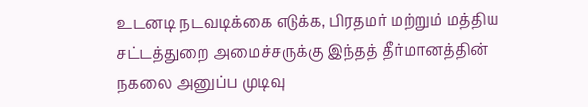உடனடி நடவடிக்கை எடுக்க, பிரதமர் மற்றும் மத்திய சட்டத்துறை அமைச்சருக்கு இந்தத் தீர்மானத்தின் நகலை அனுப்ப முடிவு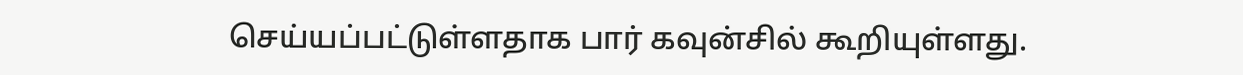செய்யப்பட்டுள்ளதாக பார் கவுன்சில் கூறியுள்ளது.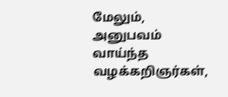மேலும், அனுபவம் வாய்ந்த வழக்கறிஞர்கள்,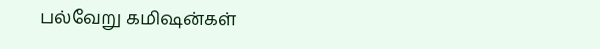பல்வேறு கமிஷன்கள்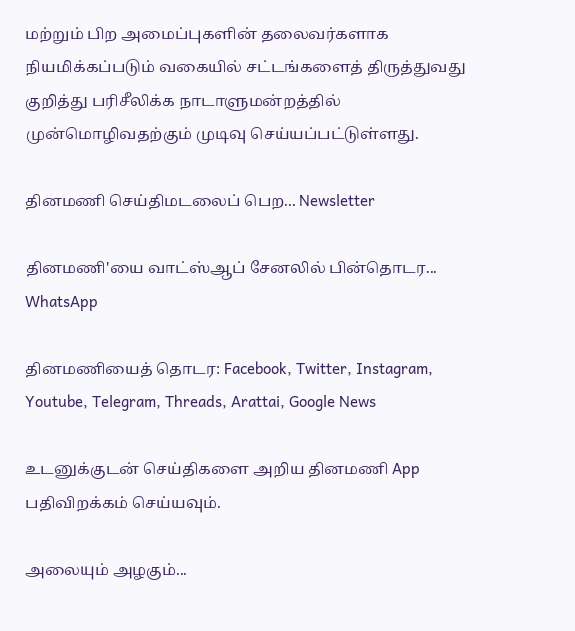மற்றும் பிற அமைப்புகளின் தலைவர்களாக நியமிக்கப்படும் வகையில் சட்டங்களைத் திருத்துவது குறித்து பரிசீலிக்க நாடாளுமன்றத்தில் முன்மொழிவதற்கும் முடிவு செய்யப்பட்டுள்ளது.

தினமணி செய்திமடலைப் பெற... Newsletter

தினமணி'யை வாட்ஸ்ஆப் சேனலில் பின்தொடர... WhatsApp

தினமணியைத் தொடர: Facebook, Twitter, Instagram, Youtube, Telegram, Threads, Arattai, Google News

உடனுக்குடன் செய்திகளை அறிய தினமணி App பதிவிறக்கம் செய்யவும்.

அலையும் அழகும்...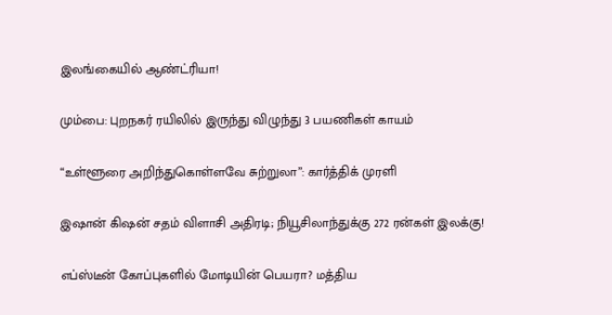இலங்கையில் ஆண்ட்ரியா!

மும்பை: புறநகர் ரயிலில் இருந்து விழுந்து 3 பயணிகள் காயம்

“உள்ளூரை அறிந்துகொள்ளவே சுற்றுலா”: கார்த்திக் முரளி

இஷான் கிஷன் சதம் விளாசி அதிரடி; நியூசிலாந்துக்கு 272 ரன்கள் இலக்கு!

எப்ஸ்டீன் கோப்புகளில் மோடியின் பெயரா? மத்திய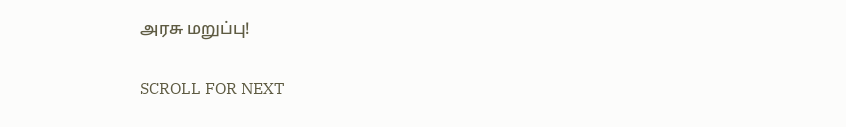அரசு மறுப்பு!

SCROLL FOR NEXT